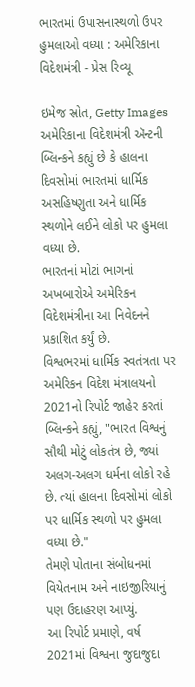ભારતમાં ઉપાસનાસ્થળો ઉપર હુમલાઓ વધ્યા : અમેરિકાના વિદેશમંત્રી - પ્રેસ રિવ્યૂ

ઇમેજ સ્રોત, Getty Images
અમેરિકાના વિદેશમંત્રી ઍન્ટની બ્લિન્કને કહ્યું છે કે હાલના દિવસોમાં ભારતમાં ધાર્મિક અસહિષ્ણુતા અને ધાર્મિક સ્થળોને લઈને લોકો પર હુમલા વધ્યા છે.
ભારતનાં મોટાં ભાગનાં અખબારોએ અમેરિકન વિદેશમંત્રીના આ નિવેદનને પ્રકાશિત કર્યું છે.
વિશ્વભરમાં ધાર્મિક સ્વતંત્રતા પર અમેરિકન વિદેશ મંત્રાલયનો 2021નો રિપોર્ટ જાહેર કરતાં બ્લિન્કને કહ્યું, "ભારત વિશ્વનું સૌથી મોટું લોકતંત્ર છે, જ્યાં અલગ-અલગ ધર્મના લોકો રહે છે. ત્યાં હાલના દિવસોમાં લોકો પર ધાર્મિક સ્થળો પર હુમલા વધ્યા છે."
તેમણે પોતાના સંબોધનમાં વિયેતનામ અને નાઇજીરિયાનું પણ ઉદાહરણ આપ્યું.
આ રિપોર્ટ પ્રમાણે, વર્ષ 2021માં વિશ્વના જુદાજુદા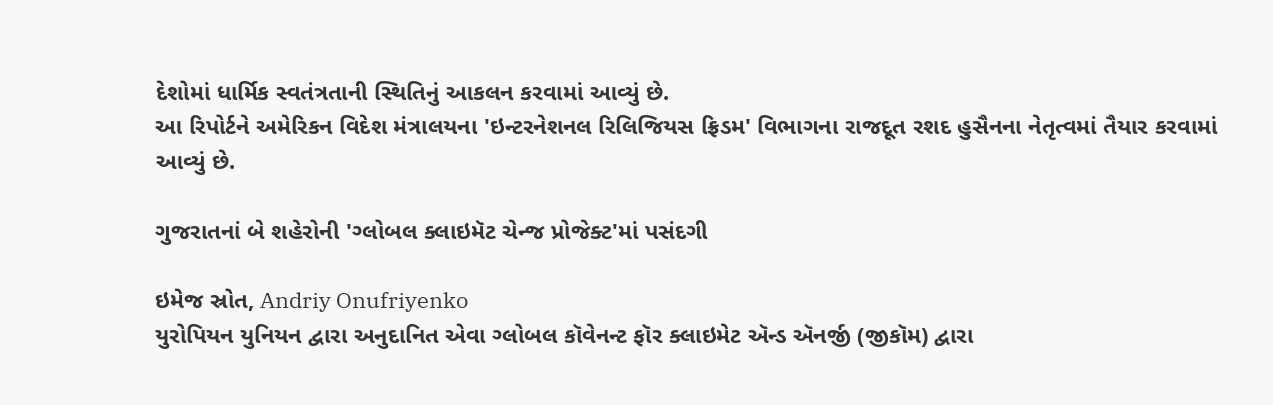દેશોમાં ધાર્મિક સ્વતંત્રતાની સ્થિતિનું આકલન કરવામાં આવ્યું છે.
આ રિપોર્ટને અમેરિકન વિદેશ મંત્રાલયના 'ઇન્ટરનેશનલ રિલિજિયસ ફ્રિડમ' વિભાગના રાજદૂત રશદ હુસૈનના નેતૃત્વમાં તૈયાર કરવામાં આવ્યું છે.

ગુજરાતનાં બે શહેરોની 'ગ્લોબલ ક્લાઇમૅટ ચેન્જ પ્રોજેક્ટ'માં પસંદગી

ઇમેજ સ્રોત, Andriy Onufriyenko
યુરોપિયન યુનિયન દ્વારા અનુદાનિત એવા ગ્લોબલ કૉવેનન્ટ ફૉર ક્લાઇમેટ ઍન્ડ ઍનર્જી (જીકૉમ) દ્વારા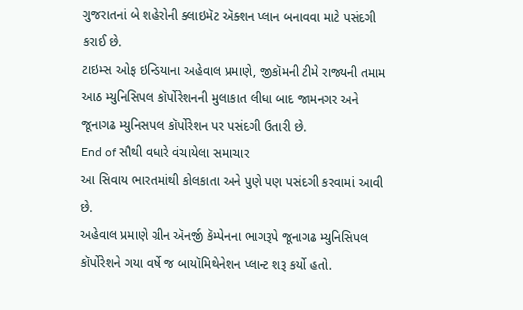ગુજરાતનાં બે શહેરોની ક્લાઇમૅટ ઍક્શન પ્લાન બનાવવા માટે પસંદગી કરાઈ છે.
ટાઇમ્સ ઓફ ઇન્ડિયાના અહેવાલ પ્રમાણે, જીકૉમની ટીમે રાજ્યની તમામ આઠ મ્યુનિસિપલ કૉર્પોરેશનની મુલાકાત લીધા બાદ જામનગર અને જૂનાગઢ મ્યુનિસપલ કૉર્પોરેશન પર પસંદગી ઉતારી છે.
End of સૌથી વધારે વંચાયેલા સમાચાર
આ સિવાય ભારતમાંથી કોલકાતા અને પુણે પણ પસંદગી કરવામાં આવી છે.
અહેવાલ પ્રમાણે ગ્રીન ઍનર્જી કૅમ્પેનના ભાગરૂપે જૂનાગઢ મ્યુનિસિપલ કૉર્પોરેશને ગયા વર્ષે જ બાયૉમિથેનેશન પ્લાન્ટ શરૂ કર્યો હતો.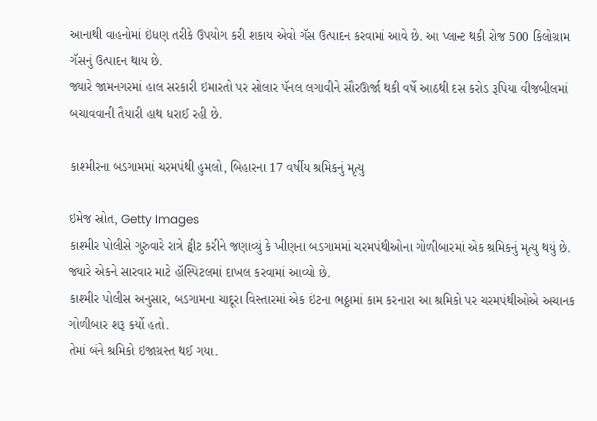આનાથી વાહનોમાં ઇંધણ તરીકે ઉપયોગ કરી શકાય એવો ગૅસ ઉત્પાદન કરવામાં આવે છે. આ પ્લાન્ટ થકી રોજ 500 કિલોગ્રામ ગૅસનું ઉત્પાદન થાય છે.
જ્યારે જામનગરમાં હાલ સરકારી ઇમારતો પર સોલાર પૅનલ લગાવીને સૌરઊર્જા થકી વર્ષે આઠથી દસ કરોડ રૂપિયા વીજબીલમાં બચાવવાની તૈયારી હાથ ધરાઈ રહી છે.

કાશ્મીરના બડગામમાં ચરમપંથી હુમલો, બિહારના 17 વર્ષીય શ્રમિકનું મૃત્યુ

ઇમેજ સ્રોત, Getty Images
કાશ્મીર પોલીસે ગુરુવારે રાત્રે ટ્વીટ કરીને જણાવ્યું કે ખીણના બડગામમાં ચરમપંથીઓના ગોળીબારમાં એક શ્રમિકનું મૃત્યુ થયું છે. જ્યારે એકને સારવાર માટે હૉસ્પિટલમાં દાખલ કરવામાં આવ્યો છે.
કાશ્મીર પોલીસ અનુસાર, બડગામના ચાદૂરા વિસ્તારમાં એક ઇંટના ભઠ્ઠામાં કામ કરનારા આ શ્રમિકો પર ચરમપંથીઓએ અચાનક ગોળીબાર શરૂ કર્યો હતો.
તેમાં બંને શ્રમિકો ઇજાગ્રસ્ત થઈ ગયા.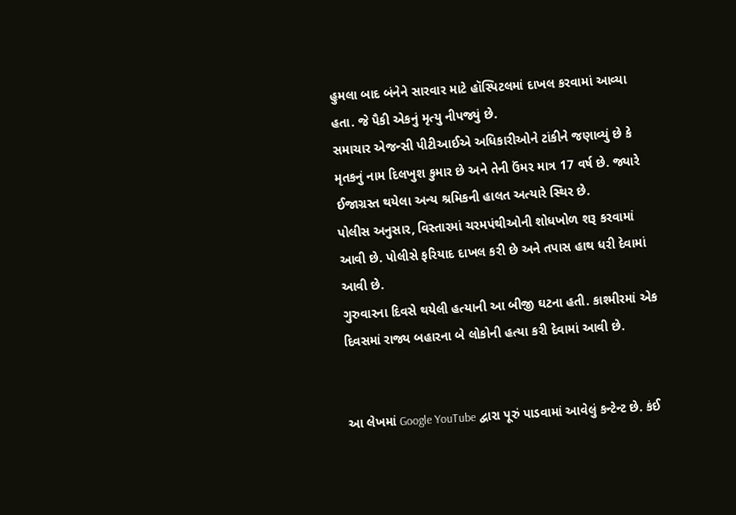હુમલા બાદ બંનેને સારવાર માટે હૉસ્પિટલમાં દાખલ કરવામાં આવ્યા હતા. જે પૈકી એકનું મૃત્યુ નીપજ્યું છે.
સમાચાર એજન્સી પીટીઆઈએ અધિકારીઓને ટાંકીને જણાવ્યું છે કે મૃતકનું નામ દિલખુશ કુમાર છે અને તેની ઉંમર માત્ર 17 વર્ષ છે. જ્યારે ઈજાગ્રસ્ત થયેલા અન્ય શ્રમિકની હાલત અત્યારે સ્થિર છે.
પોલીસ અનુસાર, વિસ્તારમાં ચરમપંથીઓની શોધખોળ શરૂ કરવામાં આવી છે. પોલીસે ફરિયાદ દાખલ કરી છે અને તપાસ હાથ ધરી દેવામાં આવી છે.
ગુરુવારના દિવસે થયેલી હત્યાની આ બીજી ઘટના હતી. કાશ્મીરમાં એક દિવસમાં રાજ્ય બહારના બે લોકોની હત્યા કરી દેવામાં આવી છે.


આ લેખમાં Google YouTube દ્વારા પૂરું પાડવામાં આવેલું કન્ટેન્ટ છે. કંઈ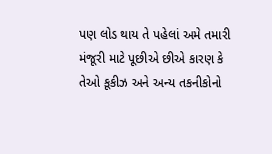પણ લોડ થાય તે પહેલાં અમે તમારી મંજૂરી માટે પૂછીએ છીએ કારણ કે તેઓ કૂકીઝ અને અન્ય તકનીકોનો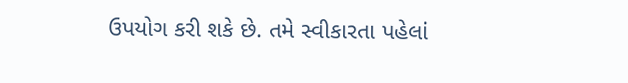ઉપયોગ કરી શકે છે. તમે સ્વીકારતા પહેલાં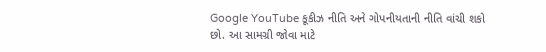Google YouTube કૂકીઝ નીતિ અને ગોપનીયતાની નીતિ વાંચી શકો છો. આ સામગ્રી જોવા માટે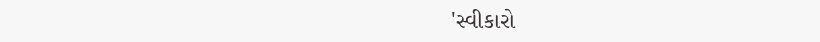'સ્વીકારો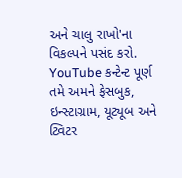અને ચાલુ રાખો'ના વિકલ્પને પસંદ કરો.
YouTube કન્ટેન્ટ પૂર્ણ
તમે અમને ફેસબુક, ઇન્સ્ટાગ્રામ, યૂટ્યૂબ અને ટ્વિટર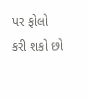પર ફોલો કરી શકો છો